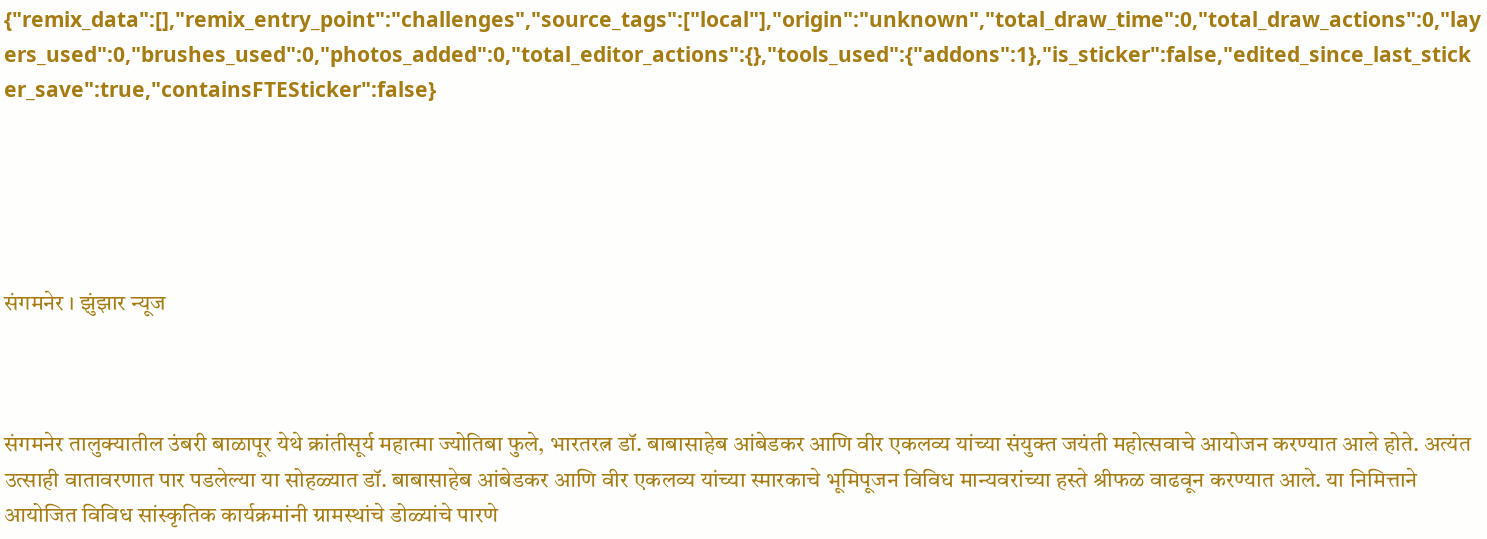{"remix_data":[],"remix_entry_point":"challenges","source_tags":["local"],"origin":"unknown","total_draw_time":0,"total_draw_actions":0,"layers_used":0,"brushes_used":0,"photos_added":0,"total_editor_actions":{},"tools_used":{"addons":1},"is_sticker":false,"edited_since_last_sticker_save":true,"containsFTESticker":false}





संगमनेर । झुंझार न्यूज



संगमनेर तालुक्यातील उंबरी बाळापूर येथे क्रांतीसूर्य महात्मा ज्योतिबा फुले, भारतरत्न डॉ. बाबासाहेब आंबेडकर आणि वीर एकलव्य यांच्या संयुक्त जयंती महोत्सवाचे आयोजन करण्यात आले होते. अत्यंत उत्साही वातावरणात पार पडलेल्या या सोहळ्यात डॉ. बाबासाहेब आंबेडकर आणि वीर एकलव्य यांच्या स्मारकाचे भूमिपूजन विविध मान्यवरांच्या हस्ते श्रीफळ वाढवून करण्यात आले. या निमित्ताने आयोजित विविध सांस्कृतिक कार्यक्रमांनी ग्रामस्थांचे डोळ्यांचे पारणे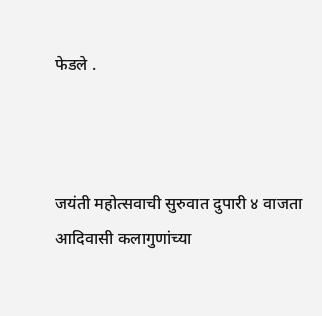फेडले .



जयंती महोत्सवाची सुरुवात दुपारी ४ वाजता आदिवासी कलागुणांच्या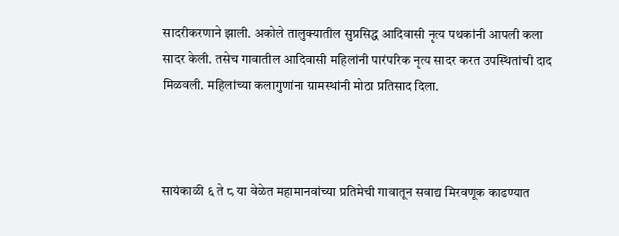सादरीकरणाने झाली. अकोले तालुक्यातील सुप्रसिद्ध आदिवासी नृत्य पथकांनी आपली कला सादर केली. तसेच गावातील आदिवासी महिलांनी पारंपरिक नृत्य सादर करत उपस्थितांची दाद मिळवली. महिलांच्या कलागुणांना ग्रामस्थांनी मोठा प्रतिसाद दिला.



सायंकाळी ६ ते ८ या वेळेत महामानवांच्या प्रतिमेची गावातून सवाद्य मिरवणूक काढण्यात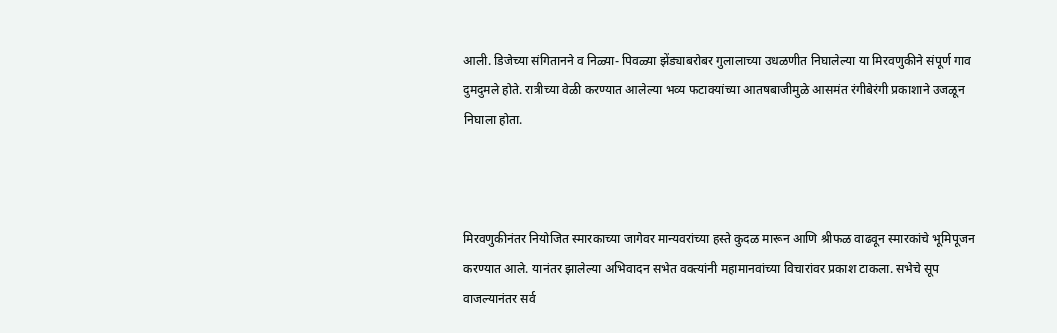आली. डिजेच्या संगितानने व निळ्या- पिवळ्या झेंड्याबरोबर गुलालाच्या उधळणीत निघालेल्या या मिरवणुकीने संपूर्ण गाव दुमदुमले होते. रात्रीच्या वेळी करण्यात आलेल्या भव्य फटाक्यांच्या आतषबाजीमुळे आसमंत रंगीबेरंगी प्रकाशाने उजळून निघाला होता.



मिरवणुकीनंतर नियोजित स्मारकाच्या जागेवर मान्यवरांच्या हस्ते कुदळ मारून आणि श्रीफळ वाढवून स्मारकांचे भूमिपूजन करण्यात आले. यानंतर झालेल्या अभिवादन सभेत वक्त्यांनी महामानवांच्या विचारांवर प्रकाश टाकला. सभेचे सूप वाजल्यानंतर सर्व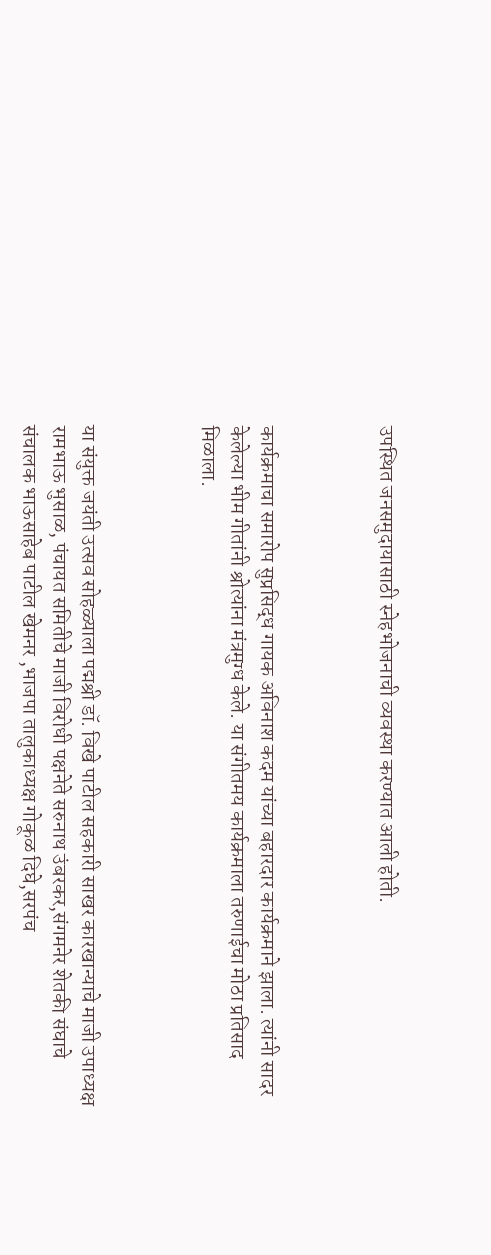उपस्थित जनसमुदायासाठी स्नेहभोजनाची व्यवस्था करण्यात आली होती.



कार्यक्रमाचा समारोप सुप्रसिद्ध गायक अविनाश कदम यांच्या बहारदार कार्यक्रमाने झाला. त्यांनी सादर केलेल्या भीम गीतांनी श्रोत्यांना मंत्रमुग्ध केले. या संगीतमय कार्यक्रमाला तरुणाईचा मोठा प्रतिसाद मिळाला.



या संयुक्त जयंती उत्सव सोहळ्याला पद्मश्री डॉ. विखे पाटील सहकारी साखर कारखान्याचे माजी उपाध्यक्ष रामभाऊ भुसाळ, पंचायत समितीचे माजी विरोधी पक्षनेते सरुनाथ उंबरकर,संगमनेर शेतकी संघाचे संचालक भाऊसाहेब पाटील खेमनर ,भाजपा तालुकाध्यक्ष गोकूळ दिघे,सरपंच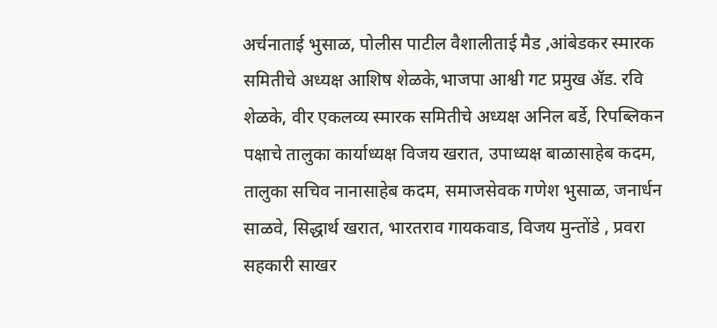अर्चनाताई भुसाळ, पोलीस पाटील वैशालीताई मैड ,आंबेडकर स्मारक समितीचे अध्यक्ष आशिष शेळके,भाजपा आश्वी गट प्रमुख ॲड. रवि शेळके, वीर एकलव्य स्मारक समितीचे अध्यक्ष अनिल बर्डे, रिपब्लिकन पक्षाचे तालुका कार्याध्यक्ष विजय खरात, उपाध्यक्ष बाळासाहेब कदम, तालुका सचिव नानासाहेब कदम, समाजसेवक गणेश भुसाळ, जनार्धन साळवे, सिद्धार्थ खरात, भारतराव गायकवाड, विजय मुन्तोंडे , प्रवरा सहकारी साखर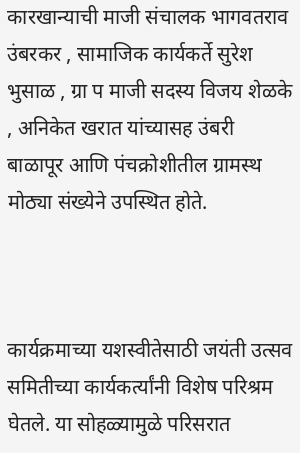कारखान्याची माजी संचालक भागवतराव उंबरकर , सामाजिक कार्यकर्ते सुरेश भुसाळ , ग्रा प माजी सदस्य विजय शेळके , अनिकेत खरात यांच्यासह उंबरी बाळापूर आणि पंचक्रोशीतील ग्रामस्थ मोठ्या संख्येने उपस्थित होते.



कार्यक्रमाच्या यशस्वीतेसाठी जयंती उत्सव समितीच्या कार्यकर्त्यांनी विशेष परिश्रम घेतले. या सोहळ्यामुळे परिसरात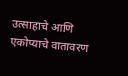उत्साहाचे आणि एकोप्याचे वातावरण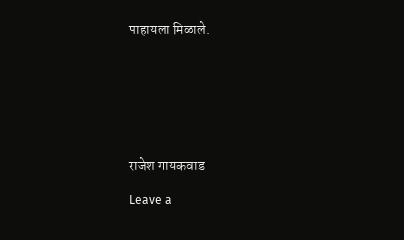पाहायला मिळाले.







राजेश गायकवाड

Leave a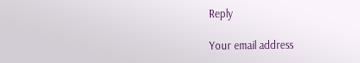Reply

Your email address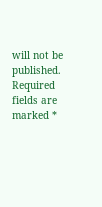will not be published. Required fields are marked *